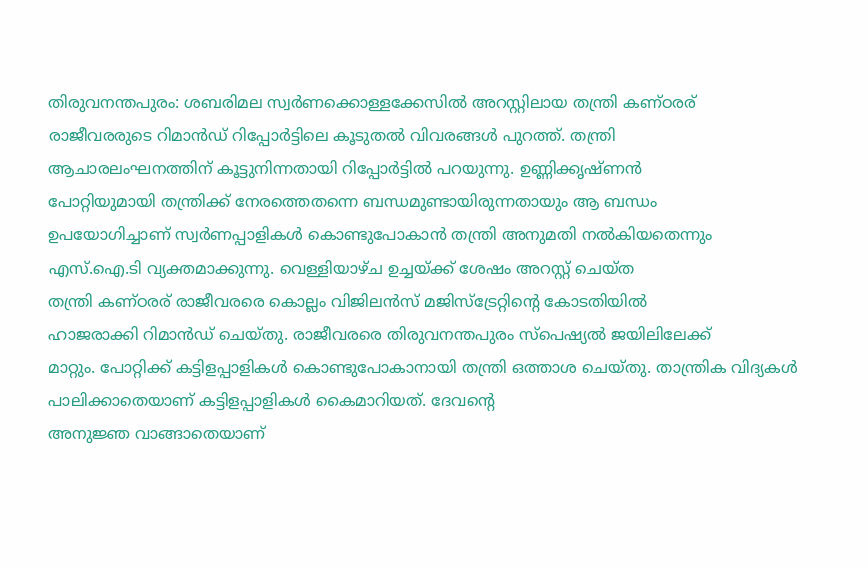തിരുവനന്തപുരം: ശബരിമല സ്വർണക്കൊള്ളക്കേസിൽ അറസ്റ്റിലായ തന്ത്രി കണ്ഠരര്
രാജീവരരുടെ റിമാൻഡ് റിപ്പോർട്ടിലെ കൂടുതൽ വിവരങ്ങൾ പുറത്ത്. തന്ത്രി
ആചാരലംഘനത്തിന് കൂട്ടുനിന്നതായി റിപ്പോർട്ടിൽ പറയുന്നു. ഉണ്ണിക്കൃഷ്ണൻ
പോറ്റിയുമായി തന്ത്രിക്ക് നേരത്തെതന്നെ ബന്ധമുണ്ടായിരുന്നതായും ആ ബന്ധം
ഉപയോഗിച്ചാണ് സ്വർണപ്പാളികൾ കൊണ്ടുപോകാൻ തന്ത്രി അനുമതി നൽകിയതെന്നും
എസ്.ഐ.ടി വ്യക്തമാക്കുന്നു. വെള്ളിയാഴ്ച ഉച്ചയ്ക്ക് ശേഷം അറസ്റ്റ് ചെയ്ത
തന്ത്രി കണ്ഠരര് രാജീവരരെ കൊല്ലം വിജിലൻസ് മജിസ്ട്രേറ്റിന്റെ കോടതിയിൽ
ഹാജരാക്കി റിമാൻഡ് ചെയ്തു. രാജീവരരെ തിരുവനന്തപുരം സ്പെഷ്യൽ ജയിലിലേക്ക്
മാറ്റും. പോറ്റിക്ക് കട്ടിളപ്പാളികൾ കൊണ്ടുപോകാനായി തന്ത്രി ഒത്താശ ചെയ്തു. താന്ത്രിക വിദ്യകൾ പാലിക്കാതെയാണ് കട്ടിളപ്പാളികൾ കൈമാറിയത്. ദേവന്റെ
അനുജ്ഞ വാങ്ങാതെയാണ്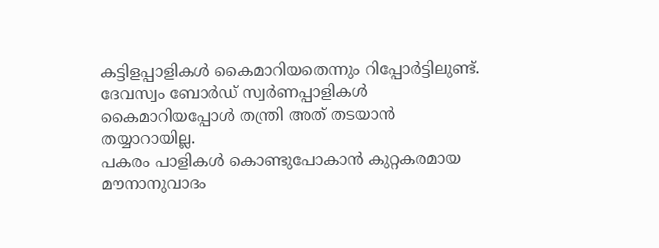കട്ടിളപ്പാളികൾ കൈമാറിയതെന്നും റിപ്പോർട്ടിലുണ്ട്.
ദേവസ്വം ബോർഡ് സ്വർണപ്പാളികൾ കൈമാറിയപ്പോൾ തന്ത്രി അത് തടയാൻ തയ്യാറായില്ല.
പകരം പാളികൾ കൊണ്ടുപോകാൻ കുറ്റകരമായ മൗനാനുവാദം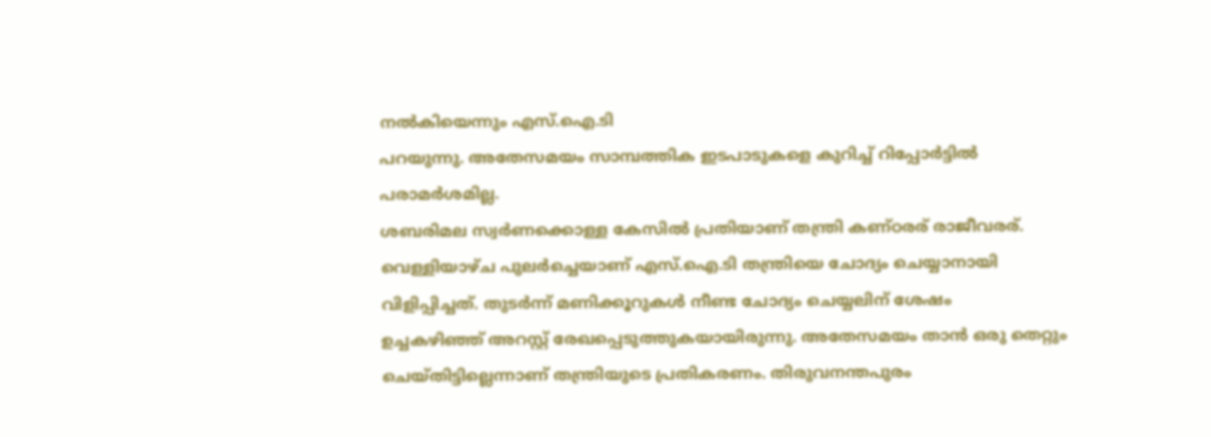നൽകിയെന്നും എസ്.ഐ.ടി
പറയുന്നു. അതേസമയം സാമ്പത്തിക ഇടപാടുകളെ കുറിച്ച് റിപ്പോർട്ടിൽ
പരാമർശമില്ല.
ശബരിമല സ്വർണക്കൊള്ള കേസിൽ പ്രതിയാണ് തന്ത്രി കണ്ഠരര് രാജീവരര്.
വെള്ളിയാഴ്ച പുലർച്ചെയാണ് എസ്.ഐ.ടി തന്ത്രിയെ ചോദ്യം ചെയ്യാനായി
വിളിപ്പിച്ചത്. തുടർന്ന് മണിക്കൂറുകൾ നീണ്ട ചോദ്യം ചെയ്യലിന് ശേഷം
ഉച്ചകഴിഞ്ഞ് അറസ്റ്റ് രേഖപ്പെടുത്തുകയായിരുന്നു. അതേസമയം താൻ ഒരു തെറ്റും
ചെയ്തിട്ടില്ലെന്നാണ് തന്ത്രിയുടെ പ്രതികരണം. തിരുവനന്തപുരം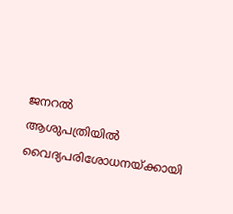ജനറൽ
ആശുപത്രിയിൽ വൈദ്യപരിശോധനയ്ക്കായി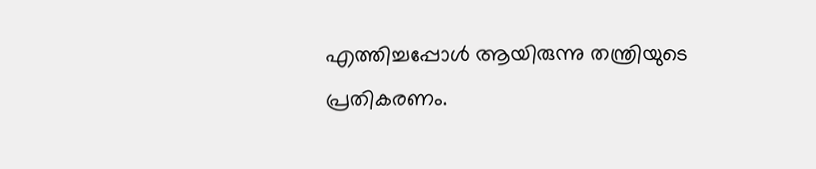എത്തിച്ചപ്പോൾ ആയിരുന്നു തന്ത്രിയുടെ
പ്രതികരണം.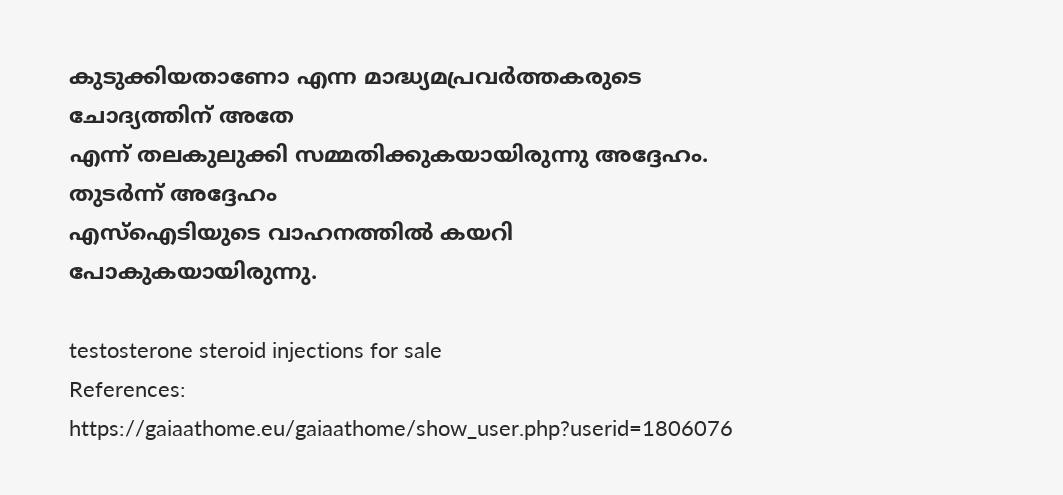കുടുക്കിയതാണോ എന്ന മാദ്ധ്യമപ്രവർത്തകരുടെ ചോദ്യത്തിന് അതേ
എന്ന് തലകുലുക്കി സമ്മതിക്കുകയായിരുന്നു അദ്ദേഹം. തുടർന്ന് അദ്ദേഹം
എസ്ഐടിയുടെ വാഹനത്തിൽ കയറി പോകുകയായിരുന്നു.

testosterone steroid injections for sale
References:
https://gaiaathome.eu/gaiaathome/show_user.php?userid=1806076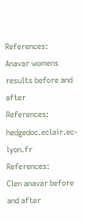References:
Anavar womens results before and after
References:
hedgedoc.eclair.ec-lyon.fr
References:
Clen anavar before and after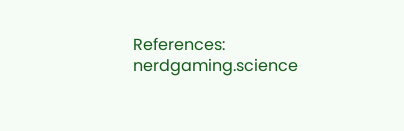References:
nerdgaming.science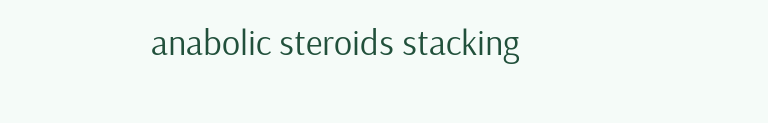anabolic steroids stacking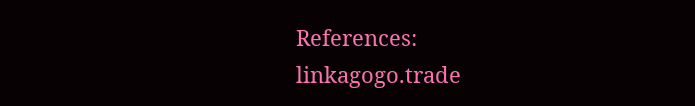References:
linkagogo.trade